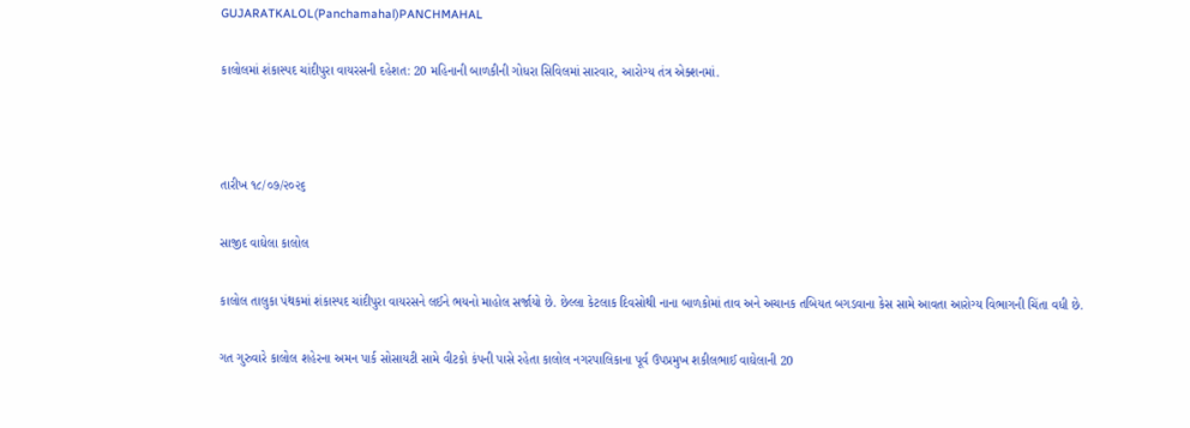GUJARATKALOL(Panchamahal)PANCHMAHAL

કાલોલમાં શંકાસ્પદ ચાંદીપુરા વાયરસની દહેશત: 20 મહિનાની બાળકીની ગોધરા સિવિલમાં સારવાર, આરોગ્ય તંત્ર એક્શનમાં.



તારીખ ૧૮/૦૭/૨૦૨૬

સાજીદ વાઘેલા કાલોલ

કાલોલ તાલુકા પંથકમાં શંકાસ્પદ ચાંદીપુરા વાયરસને લઈને ભયનો માહોલ સર્જાયો છે. છેલ્લા કેટલાક દિવસોથી નાના બાળકોમાં તાવ અને અચાનક તબિયત બગડવાના કેસ સામે આવતા આરોગ્ય વિભાગની ચિંતા વધી છે.

ગત ગુરુવારે કાલોલ શહેરના અમન પાર્ક સોસાયટી સામે વીટકો કંપની પાસે રહેતા કાલોલ નગરપાલિકાના પૂર્વ ઉપપ્રમુખ શકીલભાઈ વાઘેલાની 20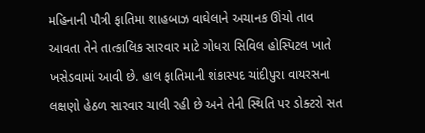મહિનાની પૌત્રી ફાતિમા શાહબાઝ વાઘેલાને અચાનક ઊંચો તાવ આવતા તેને તાત્કાલિક સારવાર માટે ગોધરા સિવિલ હોસ્પિટલ ખાતે ખસેડવામાં આવી છે. હાલ ફાતિમાની શંકાસ્પદ ચાંદીપુરા વાયરસના લક્ષણો હેઠળ સારવાર ચાલી રહી છે અને તેની સ્થિતિ પર ડોક્ટરો સત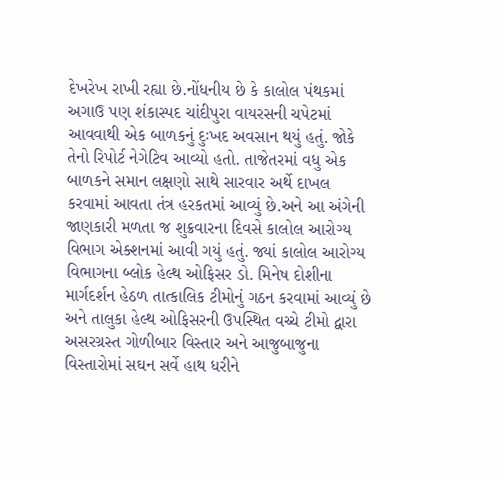દેખરેખ રાખી રહ્યા છે.નોંધનીય છે કે કાલોલ પંથકમાં અગાઉ પણ શંકાસ્પદ ચાંદીપુરા વાયરસની ચપેટમાં આવવાથી એક બાળકનું દુઃખદ અવસાન થયું હતું. જોકે તેનો રિપોર્ટ નેગેટિવ આવ્યો હતો. તાજેતરમાં વધુ એક બાળકને સમાન લક્ષણો સાથે સારવાર અર્થે દાખલ કરવામાં આવતા તંત્ર હરકતમાં આવ્યું છે.અને આ અંગેની જાણકારી મળતા જ શુક્રવારના દિવસે કાલોલ આરોગ્ય વિભાગ એક્શનમાં આવી ગયું હતું. જ્યાં કાલોલ આરોગ્ય વિભાગના બ્લોક હેલ્થ ઓફિસર ડો. મિનેષ દોશીના માર્ગદર્શન હેઠળ તાત્કાલિક ટીમોનું ગઠન કરવામાં આવ્યું છે અને તાલુકા હેલ્થ ઓફિસરની ઉપસ્થિત વચ્ચે ટીમો દ્વારા અસરગ્રસ્ત ગોળીબાર વિસ્તાર અને આજુબાજુના વિસ્તારોમાં સઘન સર્વે હાથ ધરીને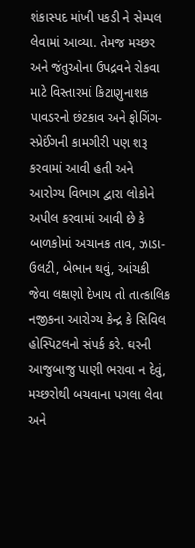શંકાસ્પદ માંખી પકડી ને સેમ્પલ લેવામાં આવ્યા. તેમજ મચ્છર અને જંતુઓના ઉપદ્રવને રોકવા માટે વિસ્તારમાં કિટાણુનાશક પાવડરનો છંટકાવ અને ફોગિંગ-સ્પ્રેઈંગની કામગીરી પણ શરૂ કરવામાં આવી હતી અને આરોગ્ય વિભાગ દ્વારા લોકોને અપીલ કરવામાં આવી છે કે બાળકોમાં અચાનક તાવ, ઝાડા-ઉલટી, બેભાન થવું, આંચકી જેવા લક્ષણો દેખાય તો તાત્કાલિક નજીકના આરોગ્ય કેન્દ્ર કે સિવિલ હોસ્પિટલનો સંપર્ક કરે. ઘરની આજુબાજુ પાણી ભરાવા ન દેવું, મચ્છરોથી બચવાના પગલા લેવા અને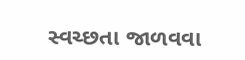સ્વચ્છતા જાળવવા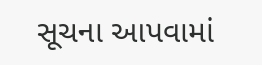સૂચના આપવામાં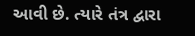આવી છે. ત્યારે તંત્ર દ્વારા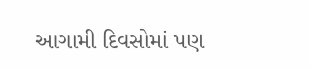આગામી દિવસોમાં પણ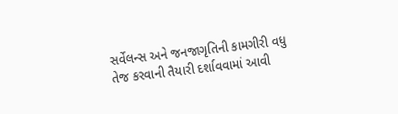સર્વેલન્સ અને જનજાગૃતિની કામગીરી વધુ તેજ કરવાની તૈયારી દર્શાવવામાં આવી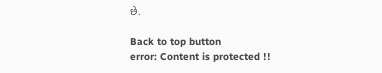છે.

Back to top button
error: Content is protected !!